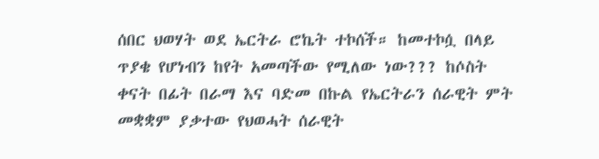ሰበር ህወሃት ወደ ኤርትራ ሮኬት ተኮሰች። ከመተኮሷ በላይ ጥያቄ የሆነብን ከየት አመጣችው የሚለው ነው??? ከሶስት ቀናት በፊት በራማ እና ባድመ በኩል የኤርትራን ሰራዊት ምት መቋቋም ያቃተው የህወሓት ሰራዊት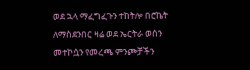ወደ ኋላ ማፈግፈጉን ተከትሎ በሮኬት ለማስደንበር ዛሬ ወደ ኤርትራ ወሰን መተኮሷን የመረጫ ምንጮቻችን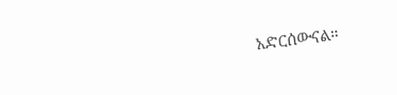አድርሰውናል።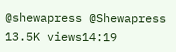@shewapress @Shewapress 13.5K views14:19